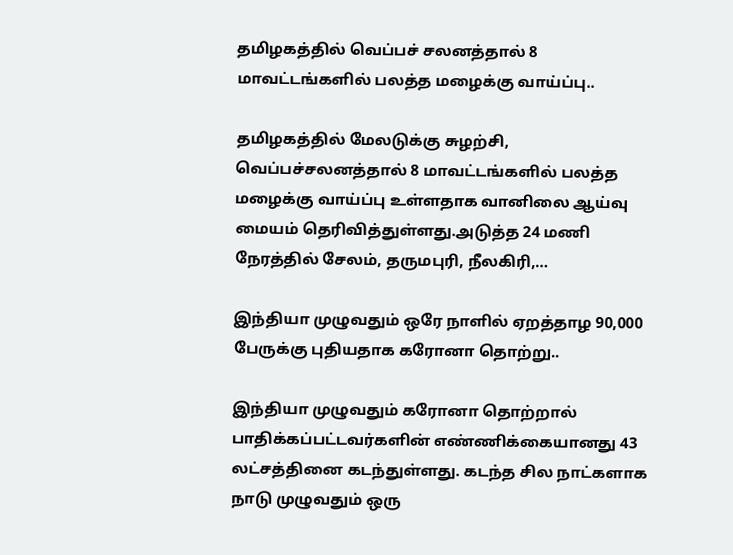தமிழகத்தில் வெப்பச் சலனத்தால் 8 மாவட்டங்களில் பலத்த மழைக்கு வாய்ப்பு..

தமிழகத்தில் மேலடுக்கு சுழற்சி, வெப்பச்சலனத்தால் 8 மாவட்டங்களில் பலத்த மழைக்கு வாய்ப்பு உள்ளதாக வானிலை ஆய்வு மையம் தெரிவித்துள்ளது.அடுத்த 24 மணி நேரத்தில் சேலம், தருமபுரி, நீலகிரி,…

இந்தியா முழுவதும் ஒரே நாளில் ஏறத்தாழ 90,000 பேருக்கு புதியதாக கரோனா தொற்று..

இந்தியா முழுவதும் கரோனா தொற்றால் பாதிக்கப்பட்டவர்களின் எண்ணிக்கையானது 43 லட்சத்தினை கடந்துள்ளது. கடந்த சில நாட்களாக நாடு முழுவதும் ஒரு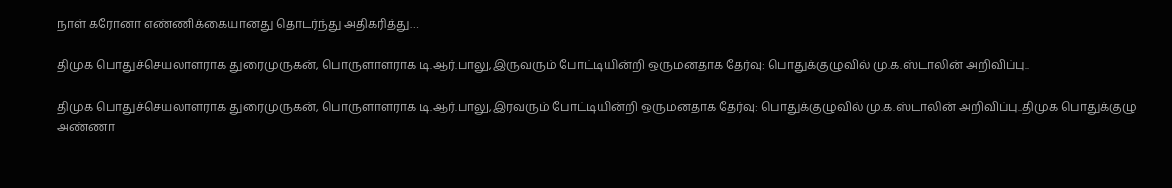நாள் கரோனா எண்ணிக்கையானது தொடர்ந்து அதிகரித்து…

திமுக பொதுச்செயலாளராக துரைமுருகன், பொருளாளராக டி.ஆர்.பாலு,இருவரும் போட்டியின்றி ஒருமனதாக தேர்வு: பொதுக்குழுவில் மு.க.ஸ்டாலின் அறிவிப்பு..

திமுக பொதுச்செயலாளராக துரைமுருகன், பொருளாளராக டி.ஆர்.பாலு,இரவரும் போட்டியின்றி ஒருமனதாக தேர்வு: பொதுக்குழுவில் மு.க.ஸ்டாலின் அறிவிப்பு..திமுக பொதுக்குழு அண்ணா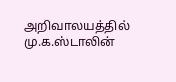அறிவாலயத்தில் மு.க.ஸ்டாலின்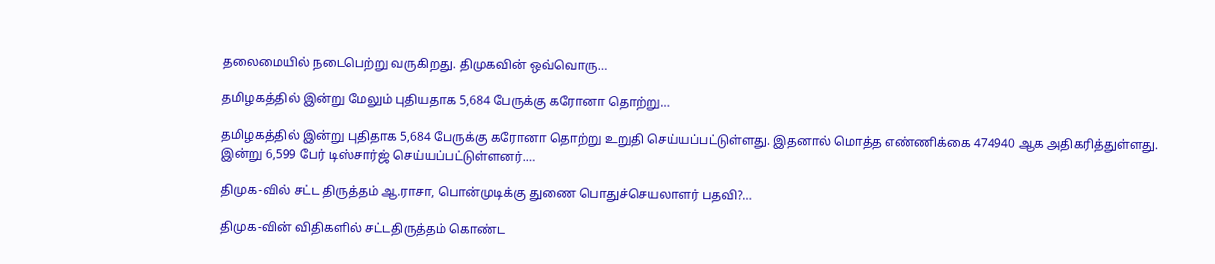தலைமையில் நடைபெற்று வருகிறது. திமுகவின் ஒவ்வொரு…

தமிழகத்தில் இன்று மேலும் புதியதாக 5,684 பேருக்கு கரோனா தொற்று…

தமிழகத்தில் இன்று புதிதாக 5,684 பேருக்கு கரோனா தொற்று உறுதி செய்யப்பட்டுள்ளது. இதனால் மொத்த எண்ணிக்கை 474940 ஆக அதிகரித்துள்ளது. இன்று 6,599 பேர் டிஸ்சார்ஜ் செய்யப்பட்டுள்ளனர்.…

திமுக-வில் சட்ட திருத்தம் ஆ.ராசா, பொன்முடிக்கு துணை பொதுச்செயலாளர் பதவி?…

திமுக-வின் விதிகளில் சட்டதிருத்தம் கொண்ட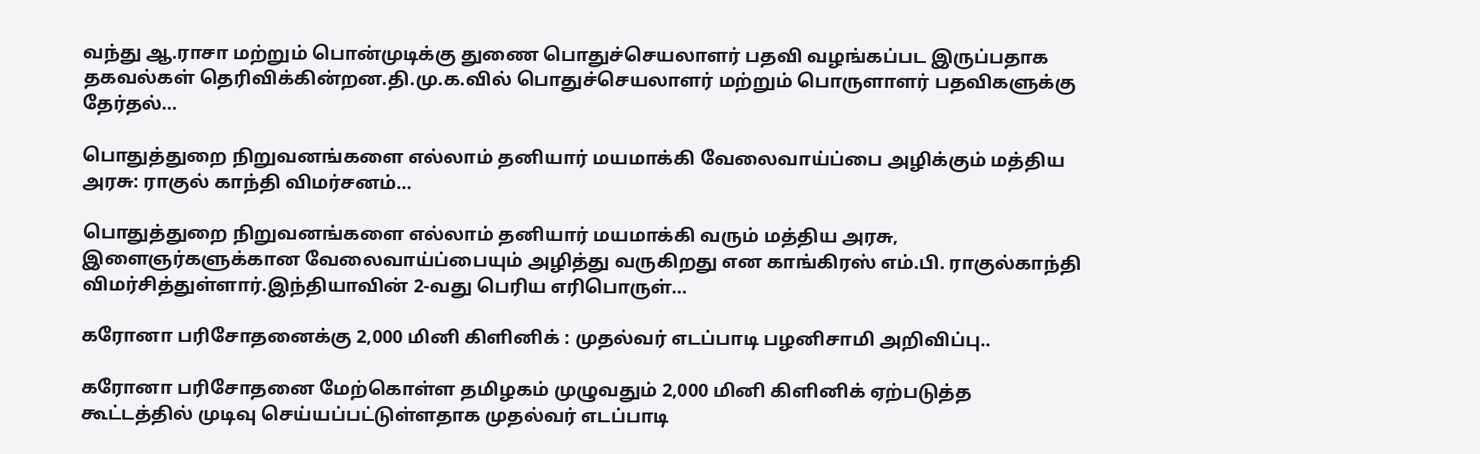வந்து ஆ.ராசா மற்றும் பொன்முடிக்கு துணை பொதுச்செயலாளர் பதவி வழங்கப்பட இருப்பதாக தகவல்கள் தெரிவிக்கின்றன.தி.மு.க.வில் பொதுச்செயலாளர் மற்றும் பொருளாளர் பதவிகளுக்கு தேர்தல்…

பொதுத்துறை நிறுவனங்களை எல்லாம் தனியார் மயமாக்கி வேலைவாய்ப்பை அழிக்கும் மத்திய அரசு: ராகுல் காந்தி விமர்சனம்…

பொதுத்துறை நிறுவனங்களை எல்லாம் தனியார் மயமாக்கி வரும் மத்திய அரசு, இளைஞர்களுக்கான வேலைவாய்ப்பையும் அழித்து வருகிறது என காங்கிரஸ் எம்.பி. ராகுல்காந்தி விமர்சித்துள்ளார்.இந்தியாவின் 2-வது பெரிய எரிபொருள்…

கரோனா பரிசோதனைக்கு 2,000 மினி கிளினிக் : முதல்வர் எடப்பாடி பழனிசாமி அறிவிப்பு..

கரோனா பரிசோதனை மேற்கொள்ள தமிழகம் முழுவதும் 2,000 மினி கிளினிக் ஏற்படுத்த கூட்டத்தில் முடிவு செய்யப்பட்டுள்ளதாக முதல்வர் எடப்பாடி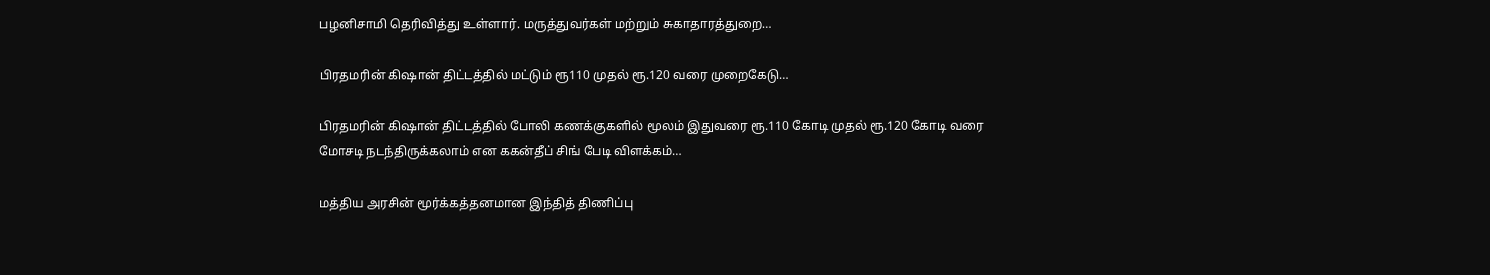பழனிசாமி தெரிவித்து உள்ளார். மருத்துவர்கள் மற்றும் சுகாதாரத்துறை…

பிரதமரின் கிஷான் திட்டத்தில் மட்டும் ரூ110 முதல் ரூ.120 வரை முறைகேடு…

பிரதமரின் கிஷான் திட்டத்தில் போலி கணக்குகளில் மூலம் இதுவரை ரூ.110 கோடி முதல் ரூ.120 கோடி வரை மோசடி நடந்திருக்கலாம் என ககன்தீப் சிங் பேடி விளக்கம்…

மத்திய அரசின் மூர்க்கத்தனமான இந்தித் திணிப்பு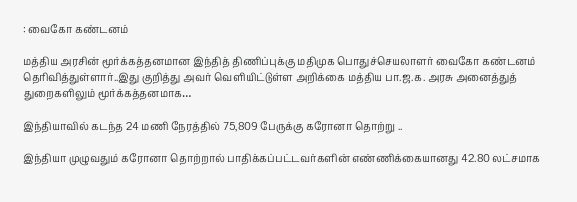: வைகோ கண்டனம்

மத்திய அரசின் மூர்க்கத்தனமான இந்தித் திணிப்புக்கு மதிமுக பொதுச்செயலாளர் வைகோ கண்டனம் தெரிவித்துள்ளார்..இது குறித்து அவர் வெளியிட்டுள்ள அறிக்கை மத்திய பா.ஜ.க. அரசு அனைத்துத் துறைகளிலும் மூர்க்கத்தனமாக…

இந்தியாவில் கடந்த 24 மணி நேரத்தில் 75,809 பேருக்கு கரோனா தொற்று ..

இந்தியா முழுவதும் கரோனா தொற்றால் பாதிக்கப்பட்டவர்களின் எண்ணிக்கையானது 42.80 லட்சமாக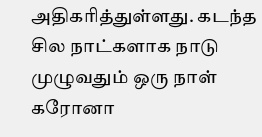அதிகரித்துள்ளது. கடந்த சில நாட்களாக நாடு முழுவதும் ஒரு நாள் கரோனா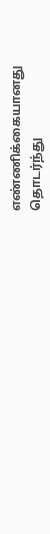எண்ணிக்கையானது தொடர்ந்து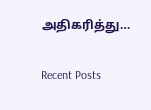அதிகரித்து…

Recent Posts